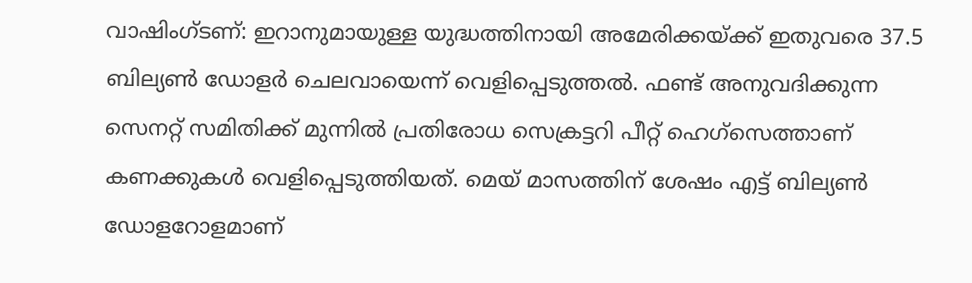വാഷിംഗ്ടണ്: ഇറാനുമായുള്ള യുദ്ധത്തിനായി അമേരിക്കയ്ക്ക് ഇതുവരെ 37.5 ബില്യൺ ഡോളർ ചെലവായെന്ന് വെളിപ്പെടുത്തൽ. ഫണ്ട് അനുവദിക്കുന്ന സെനറ്റ് സമിതിക്ക് മുന്നിൽ പ്രതിരോധ സെക്രട്ടറി പീറ്റ് ഹെഗ്സെത്താണ് കണക്കുകൾ വെളിപ്പെടുത്തിയത്. മെയ് മാസത്തിന് ശേഷം എട്ട് ബില്യൺ ഡോളറോളമാണ്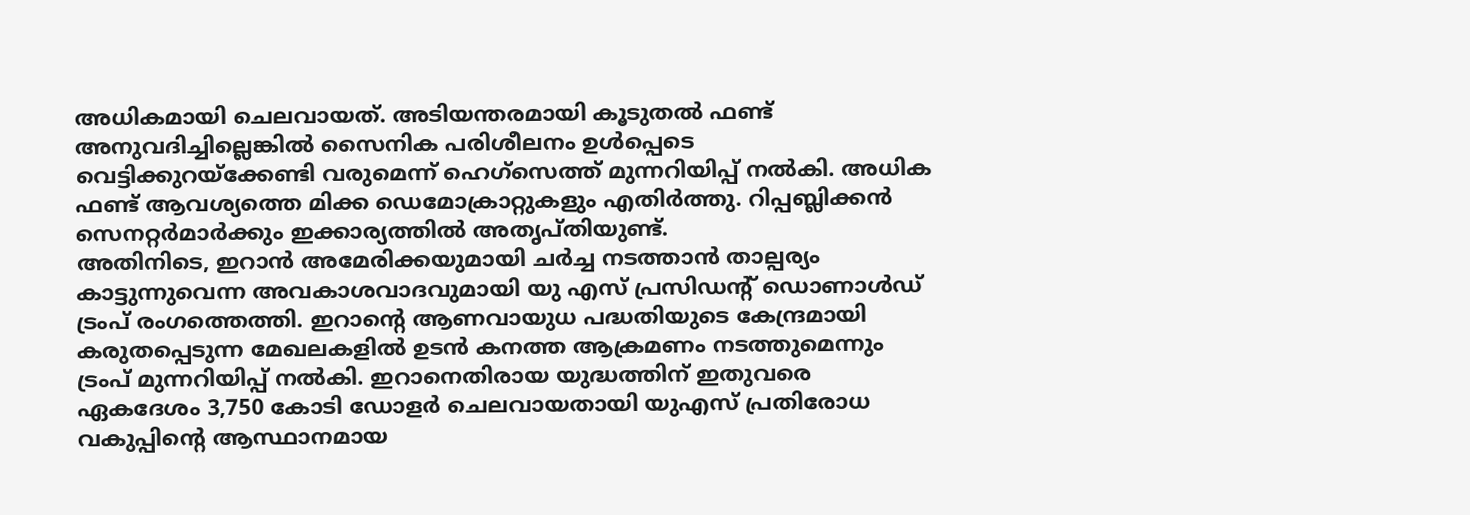അധികമായി ചെലവായത്. അടിയന്തരമായി കൂടുതൽ ഫണ്ട് അനുവദിച്ചില്ലെങ്കിൽ സൈനിക പരിശീലനം ഉൾപ്പെടെ വെട്ടിക്കുറയ്ക്കേണ്ടി വരുമെന്ന് ഹെഗ്സെത്ത് മുന്നറിയിപ്പ് നൽകി. അധിക ഫണ്ട് ആവശ്യത്തെ മിക്ക ഡെമോക്രാറ്റുകളും എതിർത്തു. റിപ്പബ്ലിക്കൻ സെനറ്റർമാർക്കും ഇക്കാര്യത്തിൽ അതൃപ്തിയുണ്ട്.
അതിനിടെ, ഇറാൻ അമേരിക്കയുമായി ചർച്ച നടത്താൻ താല്പര്യം കാട്ടുന്നുവെന്ന അവകാശവാദവുമായി യു എസ് പ്രസിഡന്റ് ഡൊണാൾഡ് ട്രംപ് രംഗത്തെത്തി. ഇറാന്റെ ആണവായുധ പദ്ധതിയുടെ കേന്ദ്രമായി കരുതപ്പെടുന്ന മേഖലകളിൽ ഉടൻ കനത്ത ആക്രമണം നടത്തുമെന്നും ട്രംപ് മുന്നറിയിപ്പ് നൽകി. ഇറാനെതിരായ യുദ്ധത്തിന് ഇതുവരെ ഏകദേശം 3,750 കോടി ഡോളർ ചെലവായതായി യുഎസ് പ്രതിരോധ വകുപ്പിന്റെ ആസ്ഥാനമായ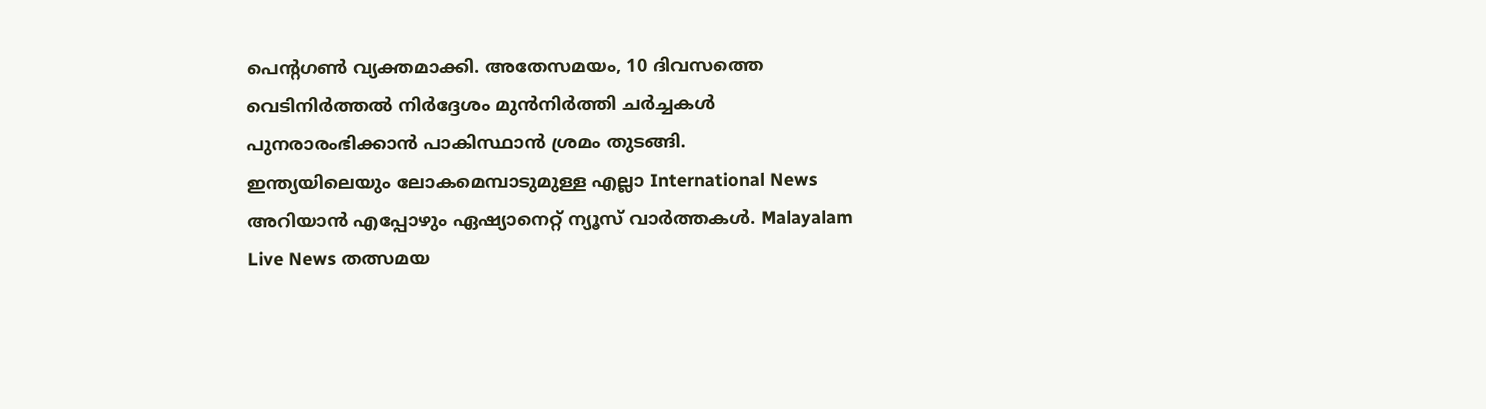പെന്റഗൺ വ്യക്തമാക്കി. അതേസമയം, 10 ദിവസത്തെ വെടിനിർത്തൽ നിർദ്ദേശം മുൻനിർത്തി ചർച്ചകൾ പുനരാരംഭിക്കാൻ പാകിസ്ഥാൻ ശ്രമം തുടങ്ങി.
ഇന്ത്യയിലെയും ലോകമെമ്പാടുമുള്ള എല്ലാ International News അറിയാൻ എപ്പോഴും ഏഷ്യാനെറ്റ് ന്യൂസ് വാർത്തകൾ. Malayalam Live News തത്സമയ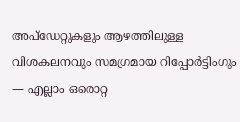അപ്ഡേറ്റുകളും ആഴത്തിലുള്ള വിശകലനവും സമഗ്രമായ റിപ്പോർട്ടിംഗും — എല്ലാം ഒരൊറ്റ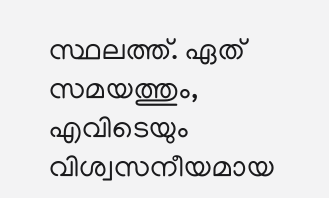സ്ഥലത്ത്. ഏത് സമയത്തും, എവിടെയും വിശ്വസനീയമായ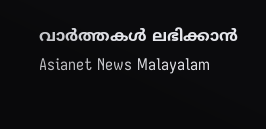വാർത്തകൾ ലഭിക്കാൻ Asianet News Malayalam